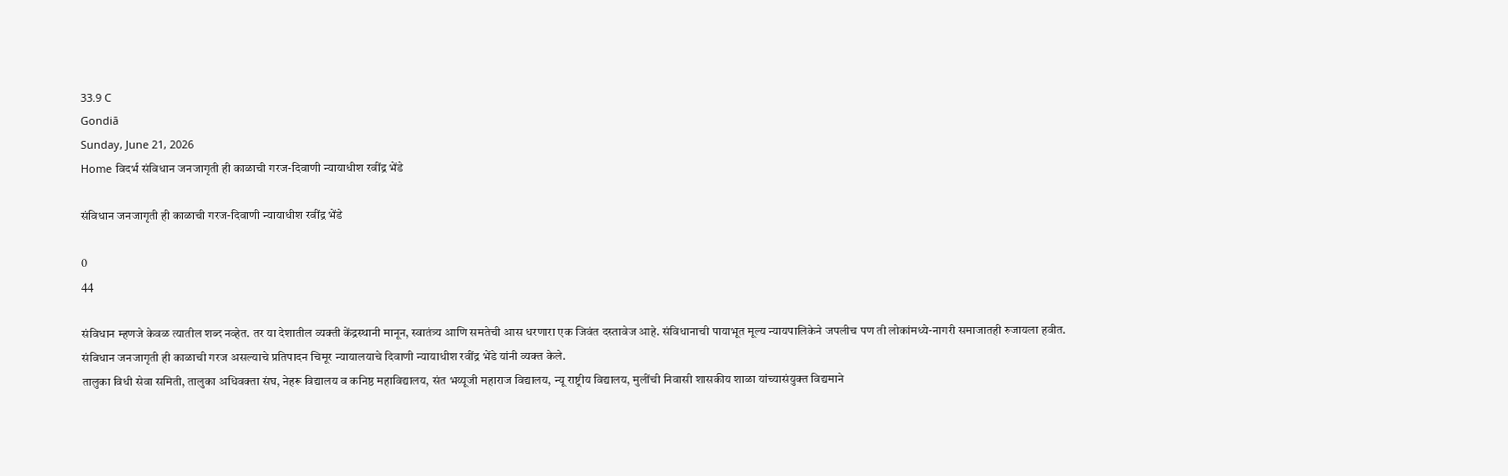33.9 C
Gondiā
Sunday, June 21, 2026
Home विदर्भ संविधान जनजागृती ही काळाची गरज-दिवाणी न्यायाधीश रवींद्र भेंडे

संविधान जनजागृती ही काळाची गरज-दिवाणी न्यायाधीश रवींद्र भेंडे

0
44

संविधान म्हणजे केवळ त्यातील शब्द नव्हेत. तर या देशातील व्यक्ती केंद्रस्थानी मानून, स्वातंत्र्य आणि समतेची आस धरणारा एक जिवंत दस्तावेज आहे. संविधानाची पायाभूत मूल्य न्यायपालिकेने जपलीच पण ती लोकांमध्ये-नागरी समाजातही रुजायला हवीत. संविधान जनजागृती ही काळाची गरज असल्याचे प्रतिपादन चिमूर न्यायालयाचे दिवाणी न्यायाधीश रवींद्र भेंडे यांनी व्यक्त केले.
तालुका विधी सेवा समिती, तालुका अधिवक्ता संघ, नेहरू विद्यालय व कनिष्ठ महाविद्यालय, संत भय्यूजी महाराज विद्यालय, न्यू राष्ट्रीय विद्यालय, मुलींची निवासी शासकीय शाळा यांच्यासंयुक्त विद्यमाने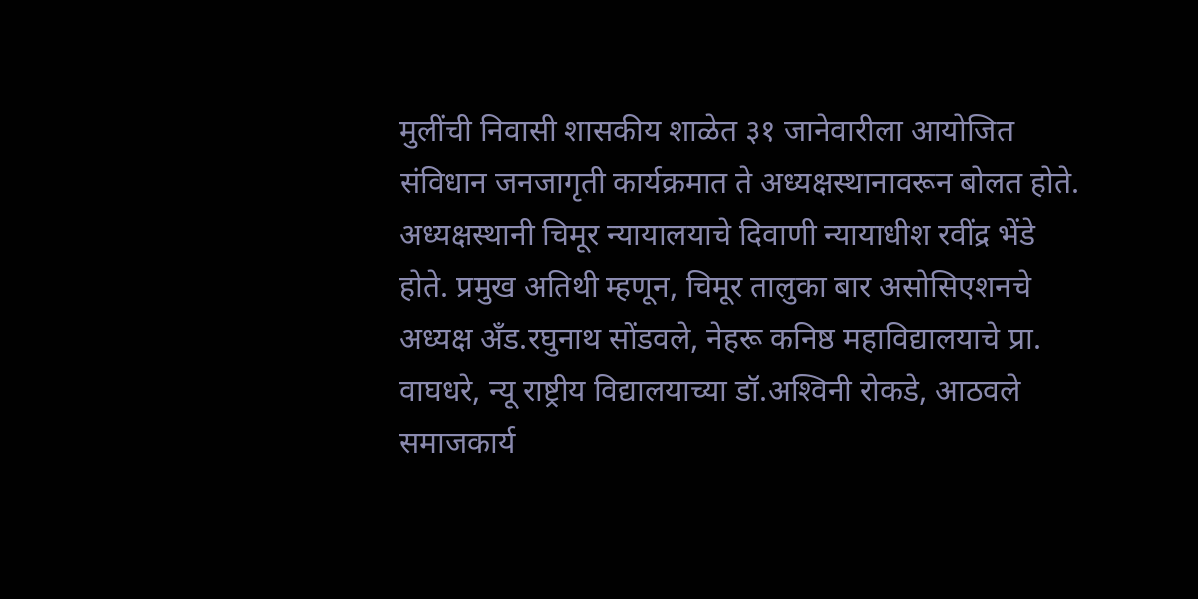मुलींची निवासी शासकीय शाळेत ३१ जानेवारीला आयोजित संविधान जनजागृती कार्यक्रमात ते अध्यक्षस्थानावरून बोलत होते.
अध्यक्षस्थानी चिमूर न्यायालयाचे दिवाणी न्यायाधीश रवींद्र भेंडे होते. प्रमुख अतिथी म्हणून, चिमूर तालुका बार असोसिएशनचे अध्यक्ष अँड.रघुनाथ सोंडवले, नेहरू कनिष्ठ महाविद्यालयाचे प्रा. वाघधरे, न्यू राष्ट्रीय विद्यालयाच्या डॉ.अश्‍विनी रोकडे, आठवले समाजकार्य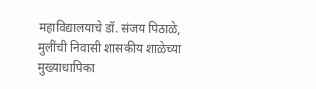महाविद्यालयाचे डॉ. संजय पिठाळे, मुलींची निवासी शासकीय शाळेच्या मुख्याधापिका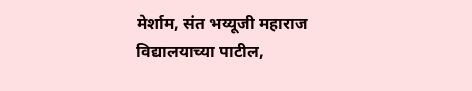मेर्शाम, संत भय्यूजी महाराज विद्यालयाच्या पाटील,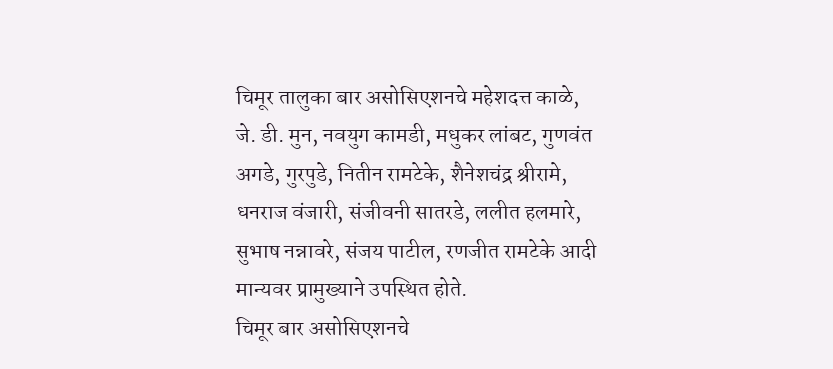चिमूर तालुका बार असोसिएशनचे महेशदत्त काळे, जे. डी. मुन, नवयुग कामडी, मधुकर लांबट, गुणवंत अगडे, गुरपुडे, नितीन रामटेके, शैनेशचंद्र श्रीरामे, धनराज वंजारी, संजीवनी सातरडे, ललीत हलमारे, सुभाष नन्नावरे, संजय पाटील, रणजीत रामटेके आदी मान्यवर प्रामुख्याने उपस्थित होते.
चिमूर बार असोसिएशनचे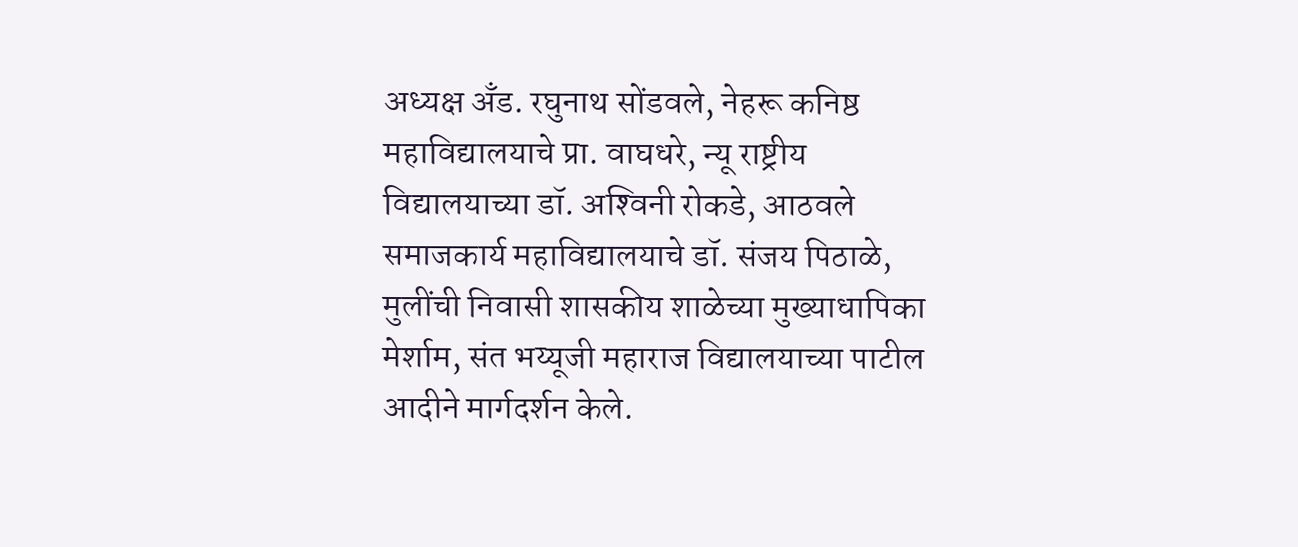अध्यक्ष अँड. रघुनाथ सोंडवले, नेहरू कनिष्ठ महाविद्यालयाचे प्रा. वाघधरे, न्यू राष्ट्रीय विद्यालयाच्या डॉ. अश्‍विनी रोकडे, आठवले समाजकार्य महाविद्यालयाचे डॉ. संजय पिठाळे, मुलींची निवासी शासकीय शाळेच्या मुख्याधापिका मेर्शाम, संत भय्यूजी महाराज विद्यालयाच्या पाटील आदीने मार्गदर्शन केले.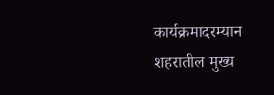कार्यक्रमादरम्यान शहरातील मुख्य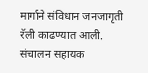मार्गाने संविधान जनजागृती रॅली काढण्यात आली. संचालन सहायक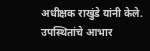अधीक्षक राखुंडे यांनी केले. उपस्थितांचे आभार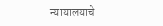न्यायालयाचे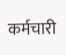कर्मचारी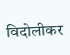विदोलीकर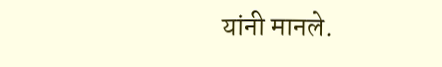यांनी मानले.